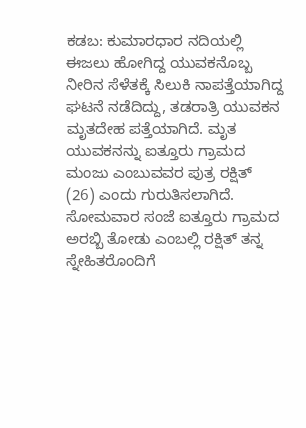ಕಡಬ: ಕುಮಾರಧಾರ ನದಿಯಲ್ಲಿ ಈಜಲು ಹೋಗಿದ್ದ ಯುವಕನೊಬ್ಬ ನೀರಿನ ಸೆಳೆತಕ್ಕೆ ಸಿಲುಕಿ ನಾಪತ್ತೆಯಾಗಿದ್ದ ಘಟನೆ ನಡೆದಿದ್ದು, ತಡರಾತ್ರಿ ಯುವಕನ ಮೃತದೇಹ ಪತ್ತೆಯಾಗಿದೆ. ಮೃತ ಯುವಕನನ್ನು ಐತ್ತೂರು ಗ್ರಾಮದ ಮಂಜು ಎಂಬುವವರ ಪುತ್ರ ರಕ್ಷಿತ್ (26) ಎಂದು ಗುರುತಿಸಲಾಗಿದೆ.
ಸೋಮವಾರ ಸಂಜೆ ಐತ್ತೂರು ಗ್ರಾಮದ ಅರಬ್ಬಿ ತೋಡು ಎಂಬಲ್ಲಿ ರಕ್ಷಿತ್ ತನ್ನ ಸ್ನೇಹಿತರೊಂದಿಗೆ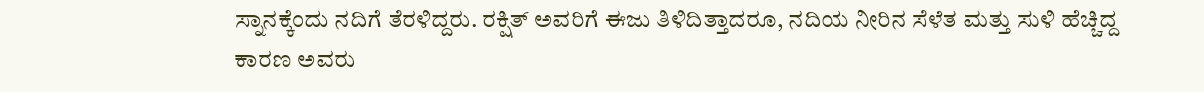ಸ್ನಾನಕ್ಕೆಂದು ನದಿಗೆ ತೆರಳಿದ್ದರು. ರಕ್ಷಿತ್ ಅವರಿಗೆ ಈಜು ತಿಳಿದಿತ್ತಾದರೂ, ನದಿಯ ನೀರಿನ ಸೆಳೆತ ಮತ್ತು ಸುಳಿ ಹೆಚ್ಚಿದ್ದ ಕಾರಣ ಅವರು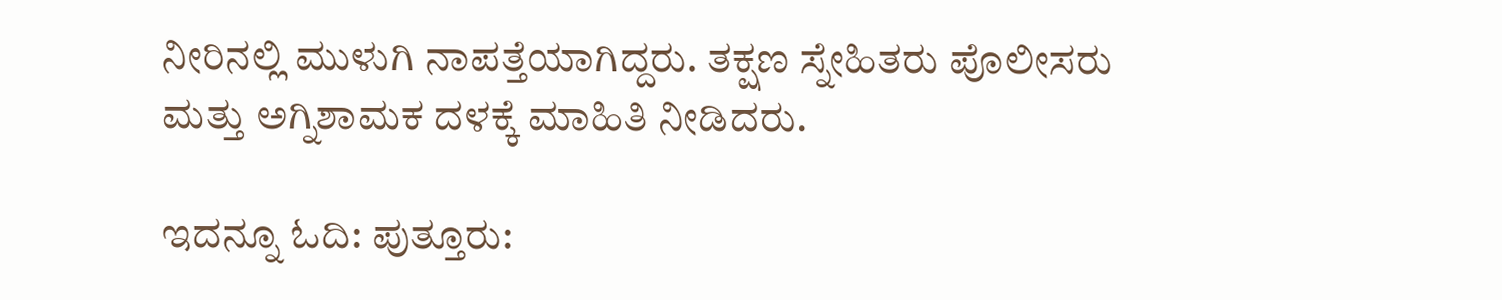ನೀರಿನಲ್ಲಿ ಮುಳುಗಿ ನಾಪತ್ತೆಯಾಗಿದ್ದರು. ತಕ್ಷಣ ಸ್ನೇಹಿತರು ಪೊಲೀಸರು ಮತ್ತು ಅಗ್ನಿಶಾಮಕ ದಳಕ್ಕೆ ಮಾಹಿತಿ ನೀಡಿದರು.

ಇದನ್ನೂ ಓದಿ: ಪುತ್ತೂರು: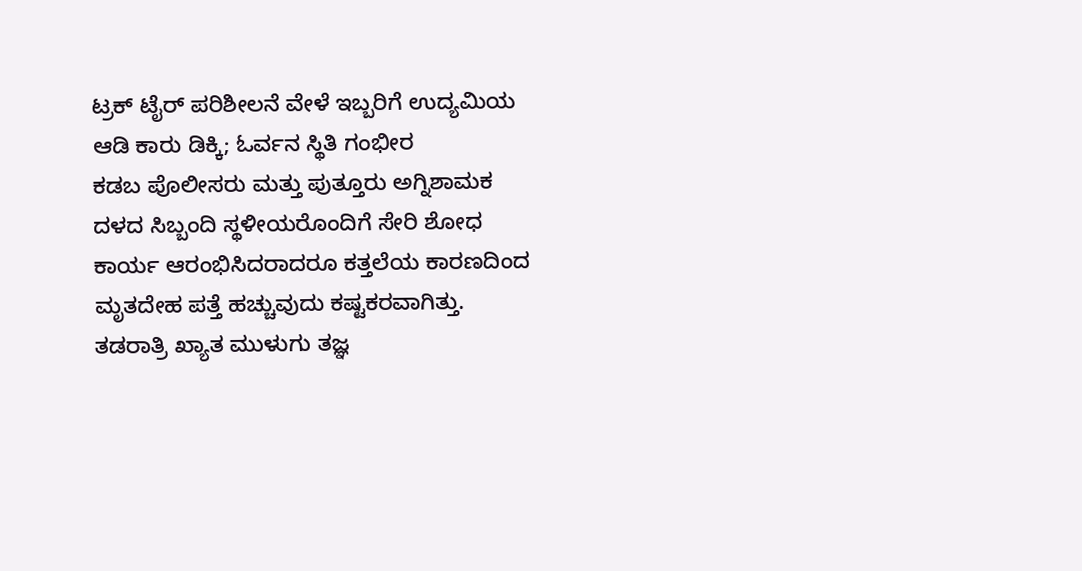ಟ್ರಕ್ ಟೈರ್ ಪರಿಶೀಲನೆ ವೇಳೆ ಇಬ್ಬರಿಗೆ ಉದ್ಯಮಿಯ ಆಡಿ ಕಾರು ಡಿಕ್ಕಿ; ಓರ್ವನ ಸ್ಥಿತಿ ಗಂಭೀರ
ಕಡಬ ಪೊಲೀಸರು ಮತ್ತು ಪುತ್ತೂರು ಅಗ್ನಿಶಾಮಕ ದಳದ ಸಿಬ್ಬಂದಿ ಸ್ಥಳೀಯರೊಂದಿಗೆ ಸೇರಿ ಶೋಧ ಕಾರ್ಯ ಆರಂಭಿಸಿದರಾದರೂ ಕತ್ತಲೆಯ ಕಾರಣದಿಂದ ಮೃತದೇಹ ಪತ್ತೆ ಹಚ್ಚುವುದು ಕಷ್ಟಕರವಾಗಿತ್ತು. ತಡರಾತ್ರಿ ಖ್ಯಾತ ಮುಳುಗು ತಜ್ಞ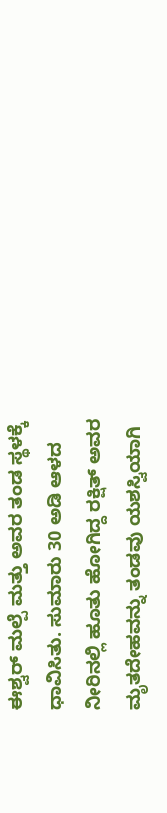ಈಶ್ವರ್ ಮಲ್ಪೆ ಮತ್ತು ಅವರ ತಂಡ ಸ್ಥಳಕ್ಕೆ ಧಾವಿಸಿತು. ಸುಮಾರು 30 ಅಡಿ ಆಳದ ನೀರಿನಲ್ಲಿ ಹೂತು ಹೋಗಿದ್ದ ರಕ್ಷಿತ್ ಅವರ ಮೃತದೇಹವನ್ನು ತಂಡವು ಯಶಸ್ವಿಯಾಗಿ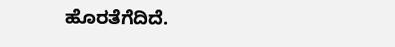ಹೊರತೆಗೆದಿದೆ.